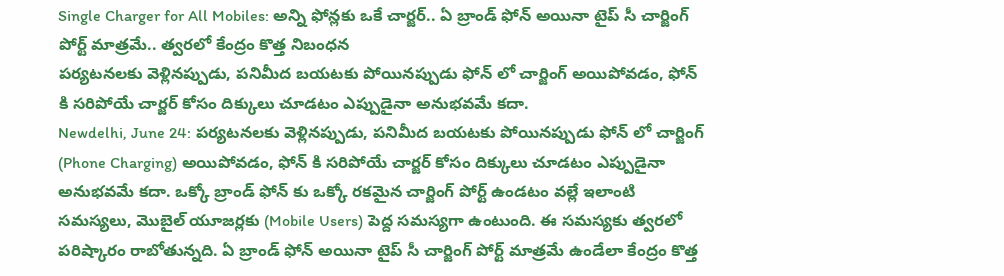Single Charger for All Mobiles: అన్ని ఫోన్లకు ఒకే చార్జర్.. ఏ బ్రాండ్ ఫోన్ అయినా టైప్ సీ చార్జింగ్ పోర్ట్ మాత్రమే.. త్వరలో కేంద్రం కొత్త నిబంధన
పర్యటనలకు వెళ్లినప్పుడు, పనిమీద బయటకు పోయినప్పుడు ఫోన్ లో చార్జింగ్ అయిపోవడం, ఫోన్ కి సరిపోయే చార్జర్ కోసం దిక్కులు చూడటం ఎప్పుడైనా అనుభవమే కదా.
Newdelhi, June 24: పర్యటనలకు వెళ్లినప్పుడు, పనిమీద బయటకు పోయినప్పుడు ఫోన్ లో చార్జింగ్ (Phone Charging) అయిపోవడం, ఫోన్ కి సరిపోయే చార్జర్ కోసం దిక్కులు చూడటం ఎప్పుడైనా అనుభవమే కదా. ఒక్కో బ్రాండ్ ఫోన్ కు ఒక్కో రకమైన చార్జింగ్ పోర్ట్ ఉండటం వల్లే ఇలాంటి సమస్యలు, మొబైల్ యూజర్లకు (Mobile Users) పెద్ద సమస్యగా ఉంటుంది. ఈ సమస్యకు త్వరలో పరిష్కారం రాబోతున్నది. ఏ బ్రాండ్ ఫోన్ అయినా టైప్ సీ చార్జింగ్ పోర్ట్ మాత్రమే ఉండేలా కేంద్రం కొత్త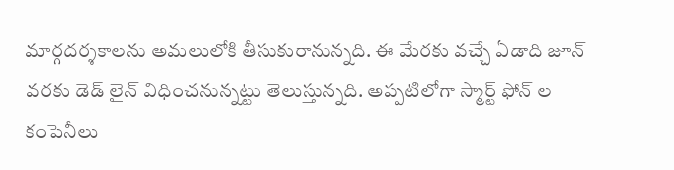మార్గదర్శకాలను అమలులోకి తీసుకురానున్నది. ఈ మేరకు వచ్చే ఏడాది జూన్ వరకు డెడ్ లైన్ విధించనున్నట్టు తెలుస్తున్నది. అప్పటిలోగా స్మార్ట్ ఫోన్ ల కంపెనీలు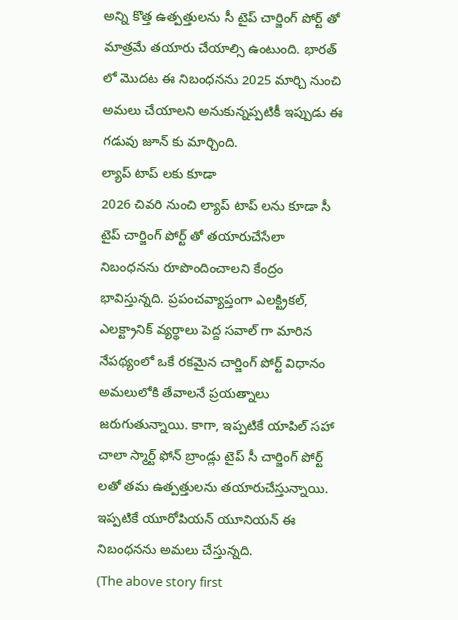అన్ని కొత్త ఉత్పత్తులను సీ టైప్ చార్జింగ్ పోర్ట్ తో మాత్రమే తయారు చేయాల్సి ఉంటుంది. భారత్ లో మొదట ఈ నిబంధనను 2025 మార్చి నుంచి అమలు చేయాలని అనుకున్నప్పటికీ ఇప్పుడు ఈ గడువు జూన్ కు మార్చింది.
ల్యాప్ టాప్ లకు కూడా
2026 చివరి నుంచి ల్యాప్ టాప్ లను కూడా సీ టైప్ చార్జింగ్ పోర్ట్ తో తయారుచేసేలా నిబంధనను రూపొందించాలని కేంద్రం భావిస్తున్నది. ప్రపంచవ్యాప్తంగా ఎలక్ట్రికల్, ఎలక్ట్రానిక్ వ్యర్థాలు పెద్ద సవాల్ గా మారిన నేపథ్యంలో ఒకే రకమైన చార్జింగ్ పోర్ట్ విధానం అమలులోకి తేవాలనే ప్రయత్నాలు జరుగుతున్నాయి. కాగా, ఇప్పటికే యాపిల్ సహా చాలా స్మార్ట్ ఫోన్ బ్రాండ్లు టైప్ సీ చార్జింగ్ పోర్ట్ లతో తమ ఉత్పత్తులను తయారుచేస్తున్నాయి. ఇప్పటికే యూరోపియన్ యూనియన్ ఈ నిబంధనను అమలు చేస్తున్నది.
(The above story first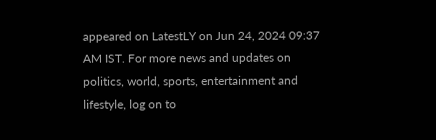appeared on LatestLY on Jun 24, 2024 09:37 AM IST. For more news and updates on politics, world, sports, entertainment and lifestyle, log on to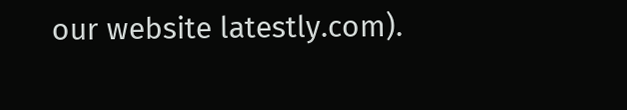our website latestly.com).